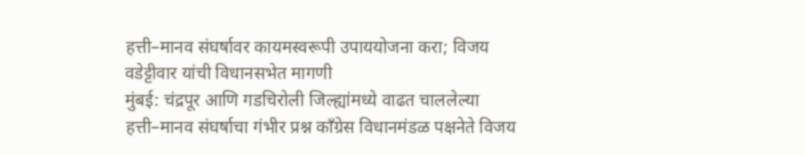हत्ती–मानव संघर्षावर कायमस्वरूपी उपाययोजना करा; विजय वडेट्टीवार यांची विधानसभेत मागणी
मुंबई: चंद्रपूर आणि गडचिरोली जिल्ह्यांमध्ये वाढत चाललेल्या हत्ती–मानव संघर्षाचा गंभीर प्रश्न काँग्रेस विधानमंडळ पक्षनेते विजय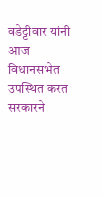वडेट्टीवार यांनी आज विधानसभेत उपस्थित करत सरकारने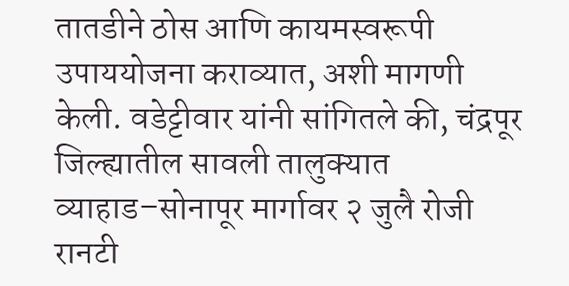तातडीने ठोस आणि कायमस्वरूपी उपाययोजना कराव्यात, अशी मागणी केली. वडेट्टीवार यांनी सांगितले की, चंद्रपूर जिल्ह्यातील सावली तालुक्यात व्याहाड–सोनापूर मार्गावर २ जुलै रोजी रानटी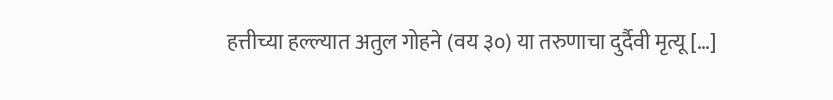हत्तीच्या हल्ल्यात अतुल गोहने (वय ३०) या तरुणाचा दुर्दैवी मृत्यू […]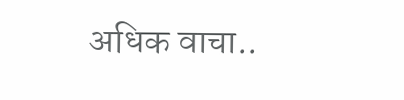अधिक वाचा..